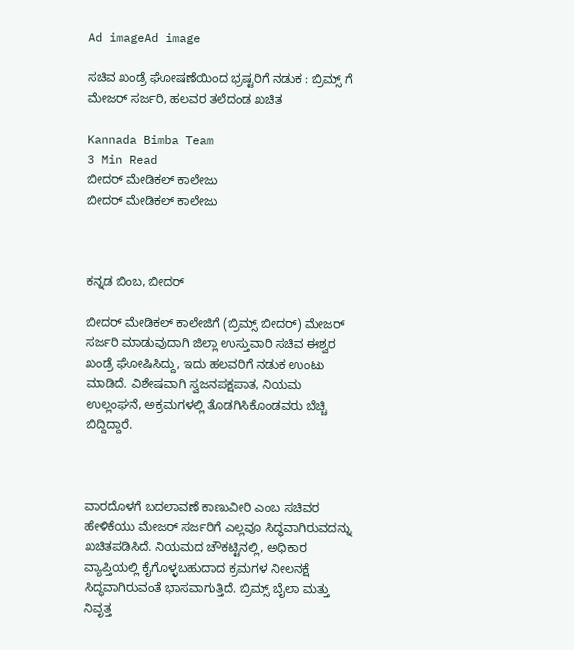Ad imageAd image

ಸಚಿವ ಖಂಡ್ರೆ ಘೋಷಣೆಯಿಂದ ಭ್ರಷ್ಟರಿಗೆ ನಡುಕ : ಬ್ರಿಮ್ಸ್ ಗೆ ಮೇಜರ್ ಸರ್ಜರಿ, ಹಲವರ ತಲೆದಂಡ ಖಚಿತ

Kannada Bimba Team
3 Min Read
ಬೀದರ್ ಮೇಡಿಕಲ್ ಕಾಲೇಜು
ಬೀದರ್ ಮೇಡಿಕಲ್ ಕಾಲೇಜು



ಕನ್ನಡ ಬಿಂಬ, ಬೀದರ್

ಬೀದರ್ ಮೇಡಿಕಲ್ ಕಾಲೇಜಿಗೆ (ಬ್ರಿಮ್ಸ್ ಬೀದರ್) ಮೇಜರ್ ಸರ್ಜರಿ ಮಾಡುವುದಾಗಿ ಜಿಲ್ಲಾ ಉಸ್ತುವಾರಿ ಸಚಿವ ಈಶ್ವರ ಖಂಡ್ರೆ ಘೋಷಿಸಿದ್ದು, ಇದು ಹಲವರಿಗೆ ನಡುಕ ಉಂಟು ಮಾಡಿದೆ. ವಿಶೇಷವಾಗಿ ಸ್ವಜನಪಕ್ಷಪಾತ, ನಿಯಮ ಉಲ್ಲಂಘನೆ, ಅಕ್ರಮಗಳಲ್ಲಿ ತೊಡಗಿಸಿಕೊಂಡವರು ಬೆಚ್ಚಿ ಬಿದ್ದಿದ್ದಾರೆ.



ವಾರದೊಳಗೆ ಬದಲಾವಣೆ ಕಾಣುವೀರಿ ಎಂಬ ಸಚಿವರ ಹೇಳಿಕೆಯು ಮೇಜರ್ ಸರ್ಜರಿಗೆ ಎಲ್ಲವೂ ಸಿದ್ಧವಾಗಿರುವದನ್ನು ಖಚಿತಪಡಿಸಿದೆ. ನಿಯಮದ ಚೌಕಟ್ಟಿನಲ್ಲಿ, ಅಧಿಕಾರ ವ್ಯಾಪ್ತಿಯಲ್ಲಿ ಕೈಗೊಳ್ಳಬಹುದಾದ ಕ್ರಮಗಳ ನೀಲನಕ್ಷೆ ಸಿದ್ಧವಾಗಿರುವಂತೆ ಭಾಸವಾಗುತ್ತಿದೆ. ಬ್ರಿಮ್ಸ್ ಬೈಲಾ ಮತ್ತು ನಿವೃತ್ತ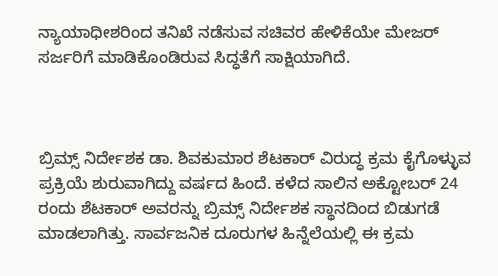ನ್ಯಾಯಾಧೀಶರಿಂದ ತನಿಖೆ ನಡೆಸುವ ಸಚಿವರ ಹೇಳಿಕೆಯೇ ಮೇಜರ್ ಸರ್ಜರಿಗೆ ಮಾಡಿಕೊಂಡಿರುವ ಸಿದ್ಧತೆಗೆ ಸಾಕ್ಷಿಯಾಗಿದೆ.



ಬ್ರಿಮ್ಸ್ ನಿರ್ದೇಶಕ ಡಾ. ಶಿವಕುಮಾರ ಶೆಟಕಾರ್ ವಿರುದ್ಧ ಕ್ರಮ ಕೈಗೊಳ್ಳುವ ಪ್ರಕ್ರಿಯೆ ಶುರುವಾಗಿದ್ದು ವರ್ಷದ ಹಿಂದೆ. ಕಳೆದ ಸಾಲಿನ ಅಕ್ಟೋಬರ್ 24 ರಂದು ಶೆಟಕಾರ್ ಅವರನ್ನು ಬ್ರಿಮ್ಸ್ ನಿರ್ದೇಶಕ ಸ್ಥಾನದಿಂದ ಬಿಡುಗಡೆ ಮಾಡಲಾಗಿತ್ತು. ಸಾರ್ವಜನಿಕ ದೂರುಗಳ ಹಿನ್ನೆಲೆಯಲ್ಲಿ ಈ ಕ್ರಮ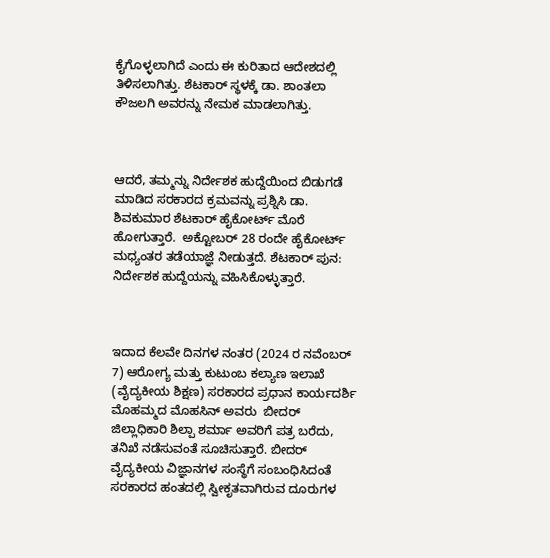ಕೈಗೊಳ್ಳಲಾಗಿದೆ ಎಂದು ಈ ಕುರಿತಾದ ಆದೇಶದಲ್ಲಿ ತಿಳಿಸಲಾಗಿತ್ತು. ಶೆಟಕಾರ್ ಸ್ಥಳಕ್ಕೆ ಡಾ. ಶಾಂತಲಾ ಕೌಜಲಗಿ ಅವರನ್ನು ನೇಮಕ ಮಾಡಲಾಗಿತ್ತು.



ಆದರೆ, ತಮ್ಮನ್ನು ನಿರ್ದೇಶಕ ಹುದ್ದೆಯಿಂದ ಬಿಡುಗಡೆ ಮಾಡಿದ ಸರಕಾರದ ಕ್ರಮವನ್ನು ಪ್ರಶ್ನಿಸಿ ಡಾ. ಶಿವಕುಮಾರ ಶೆಟಕಾರ್ ಹೈಕೋರ್ಟ್ ಮೊರೆ ಹೋಗುತ್ತಾರೆ.  ಅಕ್ಟೋಬರ್ 28 ರಂದೇ ಹೈಕೋರ್ಟ್ ಮಧ್ಯಂತರ ತಡೆಯಾಜ್ಞೆ ನೀಡುತ್ತದೆ. ಶೆಟಕಾರ್ ಪುನ: ನಿರ್ದೇಶಕ ಹುದ್ದೆಯನ್ನು ವಹಿಸಿಕೊಳ್ಳುತ್ತಾರೆ.



ಇದಾದ ಕೆಲವೇ ದಿನಗಳ ನಂತರ (2024 ರ ನವೆಂಬರ್ 7) ಆರೋಗ್ಯ ಮತ್ತು ಕುಟುಂಬ ಕಲ್ಯಾಣ ಇಲಾಖೆ (ವೈದ್ಯಕೀಯ ಶಿಕ್ಷಣ) ಸರಕಾರದ ಪ್ರಧಾನ ಕಾರ್ಯದರ್ಶಿ ಮೊಹಮ್ಮದ ಮೊಹಸಿನ್ ಅವರು  ಬೀದರ್ ಜಿಲ್ಲಾಧಿಕಾರಿ ಶಿಲ್ಪಾ ಶರ್ಮಾ ಅವರಿಗೆ ಪತ್ರ ಬರೆದು, ತನಿಖೆ ನಡೆಸುವಂತೆ ಸೂಚಿಸುತ್ತಾರೆ. ಬೀದರ್ ವೈದ್ಯಕೀಯ ವಿಜ್ಞಾನಗಳ ಸಂಸ್ಥೆಗೆ ಸಂಬಂಧಿಸಿದಂತೆ ಸರಕಾರದ ಹಂತದಲ್ಲಿ ಸ್ವೀಕೃತವಾಗಿರುವ ದೂರುಗಳ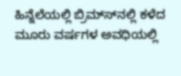ಹಿನ್ನೆಲೆಯಲ್ಲಿ ಬ್ರಿಮ್ಸ್‍ನಲ್ಲಿ ಕಳೆದ ಮೂರು ವರ್ಷಗಳ ಅವಧಿಯಲ್ಲಿ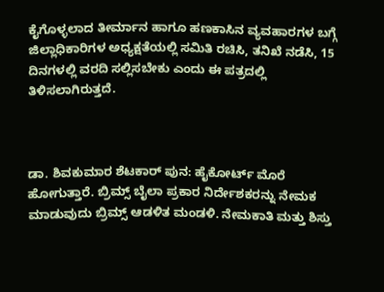ಕೈಗೊಳ್ಳಲಾದ ತೀರ್ಮಾನ ಹಾಗೂ ಹಣಕಾಸಿನ ವ್ಯವಹಾರಗಳ ಬಗ್ಗೆ  ಜಿಲ್ಲಾಧಿಕಾರಿಗಳ ಅಧ್ಯಕ್ಷತೆಯಲ್ಲಿ ಸಮಿತಿ ರಚಿಸಿ, ತನಿಖೆ ನಡೆಸಿ, 15 ದಿನಗಳಲ್ಲಿ ವರದಿ ಸಲ್ಲಿಸಬೇಕು ಎಂದು ಈ ಪತ್ರದಲ್ಲಿ ತಿಳಿಸಲಾಗಿರುತ್ತದೆ.



ಡಾ. ಶಿವಕುಮಾರ ಶೆಟಕಾರ್ ಪುನ: ಹೈಕೋರ್ಟ್ ಮೊರೆ ಹೋಗುತ್ತಾರೆ. ಬ್ರಿಮ್ಸ್ ಬೈಲಾ ಪ್ರಕಾರ ನಿರ್ದೇಶಕರನ್ನು ನೇಮಕ ಮಾಡುವುದು ಬ್ರಿಮ್ಸ್ ಆಡಳಿತ ಮಂಡಳಿ. ನೇಮಕಾತಿ ಮತ್ತು ಶಿಸ್ತು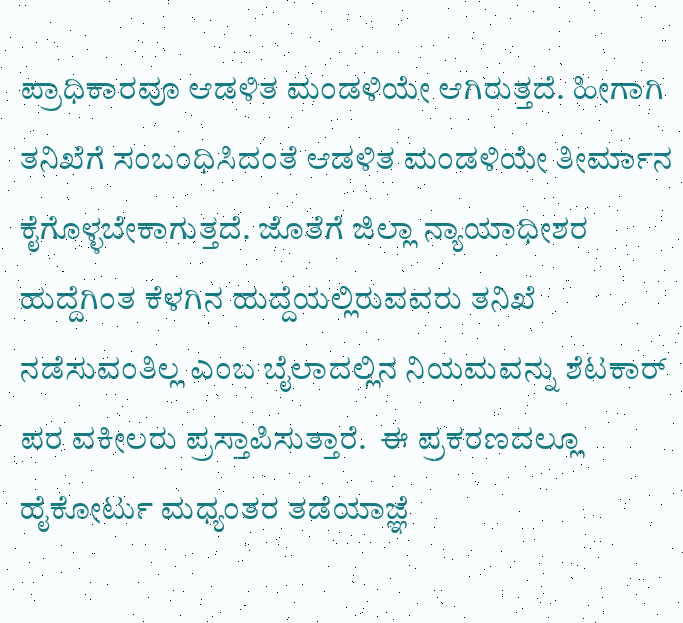ಪ್ರಾಧಿಕಾರವೂ ಆಡಳಿತ ಮಂಡಳಿಯೇ ಆಗಿರುತ್ತದೆ. ಹೀಗಾಗಿ ತನಿಖೆಗೆ ಸಂಬಂಧಿಸಿದಂತೆ ಆಡಳಿತ ಮಂಡಳಿಯೇ ತೀರ್ಮಾನ ಕೈಗೊಳ್ಳಬೇಕಾಗುತ್ತದೆ. ಜೊತೆಗೆ ಜಿಲ್ಲಾ ನ್ಯಾಯಾಧೀಶರ ಹುದ್ದೆಗಿಂತ ಕೆಳಗಿನ ಹುದ್ದೆಯಲ್ಲಿರುವವರು ತನಿಖೆ ನಡೆಸುವಂತಿಲ್ಲ ಎಂಬ ಬೈಲಾದಲ್ಲಿನ ನಿಯಮವನ್ನು ಶೆಟಕಾರ್ ಪರ ವಕೀಲರು ಪ್ರಸ್ತಾಪಿಸುತ್ತಾರೆ.  ಈ ಪ್ರಕರಣದಲ್ಲೂ ಹೈಕೋರ್ಟು ಮಧ್ಯಂತರ ತಡೆಯಾಜ್ಞೆ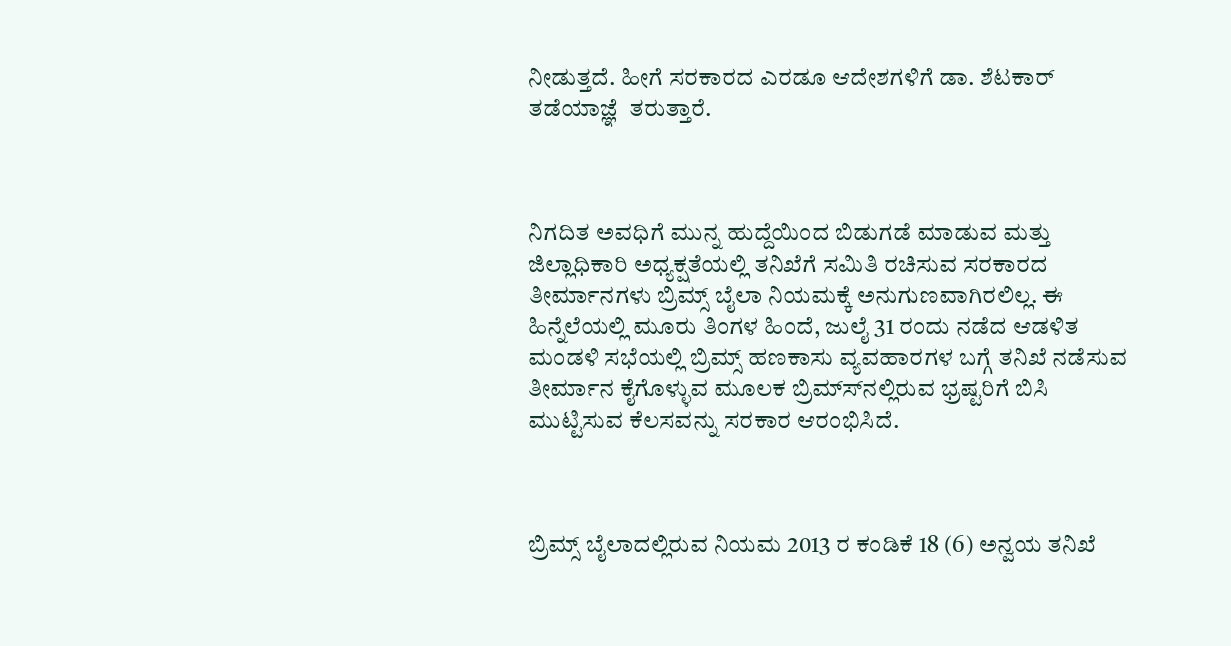ನೀಡುತ್ತದೆ. ಹೀಗೆ ಸರಕಾರದ ಎರಡೂ ಆದೇಶಗಳಿಗೆ ಡಾ. ಶೆಟಕಾರ್ ತಡೆಯಾಜ್ಞೆ  ತರುತ್ತಾರೆ.



ನಿಗದಿತ ಅವಧಿಗೆ ಮುನ್ನ ಹುದ್ದೆಯಿಂದ ಬಿಡುಗಡೆ ಮಾಡುವ ಮತ್ತು ಜಿಲ್ಲಾಧಿಕಾರಿ ಅಧ್ಯಕ್ಷತೆಯಲ್ಲಿ ತನಿಖೆಗೆ ಸಮಿತಿ ರಚಿಸುವ ಸರಕಾರದ ತೀರ್ಮಾನಗಳು ಬ್ರಿಮ್ಸ್ ಬೈಲಾ ನಿಯಮಕ್ಕೆ ಅನುಗುಣವಾಗಿರಲಿಲ್ಲ. ಈ ಹಿನ್ನೆಲೆಯಲ್ಲಿ ಮೂರು ತಿಂಗಳ ಹಿಂದೆ, ಜುಲೈ 31 ರಂದು ನಡೆದ ಆಡಳಿತ ಮಂಡಳಿ ಸಭೆಯಲ್ಲಿ ಬ್ರಿಮ್ಸ್ ಹಣಕಾಸು ವ್ಯವಹಾರಗಳ ಬಗ್ಗೆ ತನಿಖೆ ನಡೆಸುವ ತೀರ್ಮಾನ ಕೈಗೊಳ್ಳುವ ಮೂಲಕ ಬ್ರಿಮ್ಸ್‍ನಲ್ಲಿರುವ ಭ್ರಷ್ಟರಿಗೆ ಬಿಸಿ ಮುಟ್ಟಿಸುವ ಕೆಲಸವನ್ನು ಸರಕಾರ ಆರಂಭಿಸಿದೆ.



ಬ್ರಿಮ್ಸ್ ಬೈಲಾದಲ್ಲಿರುವ ನಿಯಮ 2013 ರ ಕಂಡಿಕೆ 18 (6) ಅನ್ವಯ ತನಿಖೆ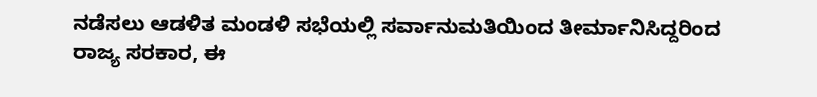ನಡೆಸಲು ಆಡಳಿತ ಮಂಡಳಿ ಸಭೆಯಲ್ಲಿ ಸರ್ವಾನುಮತಿಯಿಂದ ತೀರ್ಮಾನಿಸಿದ್ದರಿಂದ ರಾಜ್ಯ ಸರಕಾರ, ಈ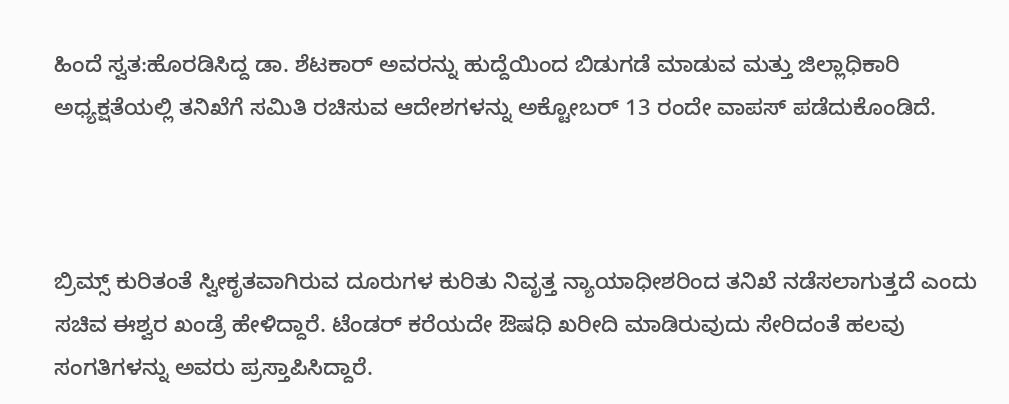ಹಿಂದೆ ಸ್ವತ:ಹೊರಡಿಸಿದ್ದ ಡಾ. ಶೆಟಕಾರ್ ಅವರನ್ನು ಹುದ್ದೆಯಿಂದ ಬಿಡುಗಡೆ ಮಾಡುವ ಮತ್ತು ಜಿಲ್ಲಾಧಿಕಾರಿ ಅಧ್ಯಕ್ಷತೆಯಲ್ಲಿ ತನಿಖೆಗೆ ಸಮಿತಿ ರಚಿಸುವ ಆದೇಶಗಳನ್ನು ಅಕ್ಟೋಬರ್ 13 ರಂದೇ ವಾಪಸ್ ಪಡೆದುಕೊಂಡಿದೆ.



ಬ್ರಿಮ್ಸ್ ಕುರಿತಂತೆ ಸ್ವೀಕೃತವಾಗಿರುವ ದೂರುಗಳ ಕುರಿತು ನಿವೃತ್ತ ನ್ಯಾಯಾಧೀಶರಿಂದ ತನಿಖೆ ನಡೆಸಲಾಗುತ್ತದೆ ಎಂದು ಸಚಿವ ಈಶ್ವರ ಖಂಡ್ರೆ ಹೇಳಿದ್ದಾರೆ. ಟೆಂಡರ್ ಕರೆಯದೇ ಔಷಧಿ ಖರೀದಿ ಮಾಡಿರುವುದು ಸೇರಿದಂತೆ ಹಲವು ಸಂಗತಿಗಳನ್ನು ಅವರು ಪ್ರಸ್ತಾಪಿಸಿದ್ದಾರೆ.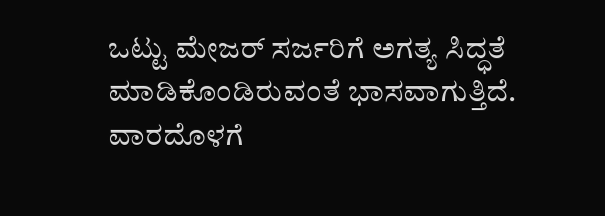ಒಟ್ಟು ಮೇಜರ್ ಸರ್ಜರಿಗೆ ಅಗತ್ಯ ಸಿದ್ಧತೆ ಮಾಡಿಕೊಂಡಿರುವಂತೆ ಭಾಸವಾಗುತ್ತಿದೆ. ವಾರದೊಳಗೆ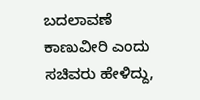ಬದಲಾವಣೆ ಕಾಣುವೀರಿ ಎಂದು ಸಚಿವರು ಹೇಳಿದ್ದು,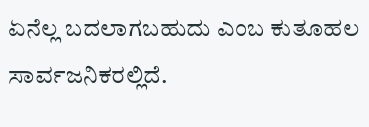ಏನೆಲ್ಲ ಬದಲಾಗಬಹುದು ಎಂಬ ಕುತೂಹಲ ಸಾರ್ವಜನಿಕರಲ್ಲಿದೆ.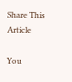Share This Article

You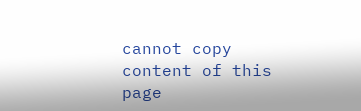cannot copy content of this page